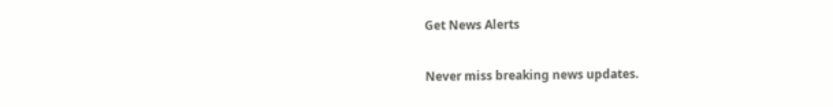Get News Alerts

Never miss breaking news updates.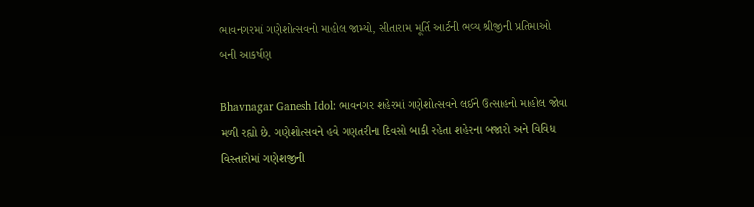ભાવનગરમાં ગણેશોત્સવનો માહોલ જામ્યો, સીતારામ મૂર્તિ આર્ટની ભવ્ય શ્રીજીની પ્રતિમાઓ બની આકર્ષણ

Bhavnagar Ganesh Idol: ભાવનગર શહેરમાં ગણેશોત્સવને લઈને ઉત્સાહનો માહોલ જોવા મળી રહ્યો છે. ગણેશોત્સવને હવે ગણતરીના દિવસો બાકી રહેતા શહેરના બજારો અને વિવિધ વિસ્તારોમાં ગણેશજીની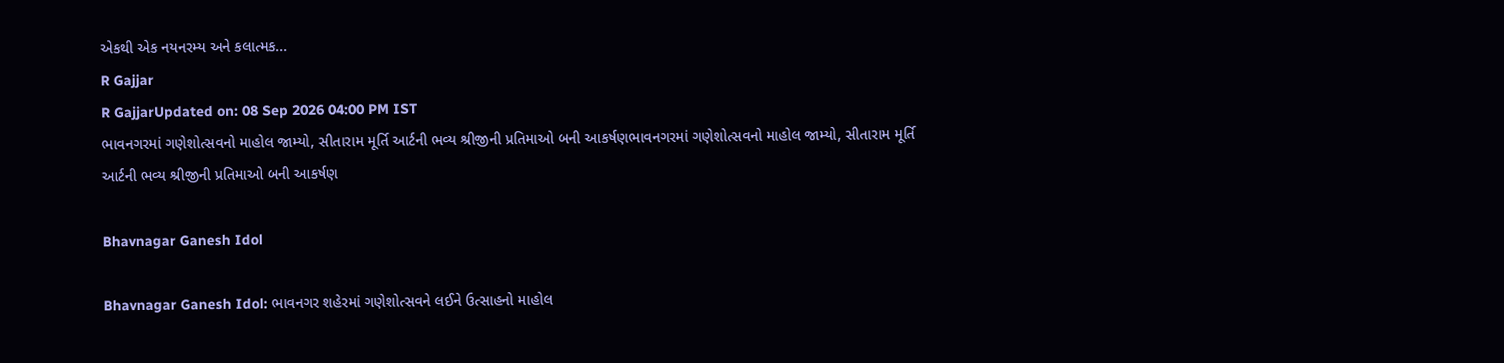એકથી એક નયનરમ્ય અને કલાત્મક...
R Gajjar
R GajjarUpdated on: 08 Sep 2026 04:00 PM IST
ભાવનગરમાં ગણેશોત્સવનો માહોલ જામ્યો, સીતારામ મૂર્તિ આર્ટની ભવ્ય શ્રીજીની પ્રતિમાઓ બની આકર્ષણભાવનગરમાં ગણેશોત્સવનો માહોલ જામ્યો, સીતારામ મૂર્તિ આર્ટની ભવ્ય શ્રીજીની પ્રતિમાઓ બની આકર્ષણ

Bhavnagar Ganesh Idol

Bhavnagar Ganesh Idol: ભાવનગર શહેરમાં ગણેશોત્સવને લઈને ઉત્સાહનો માહોલ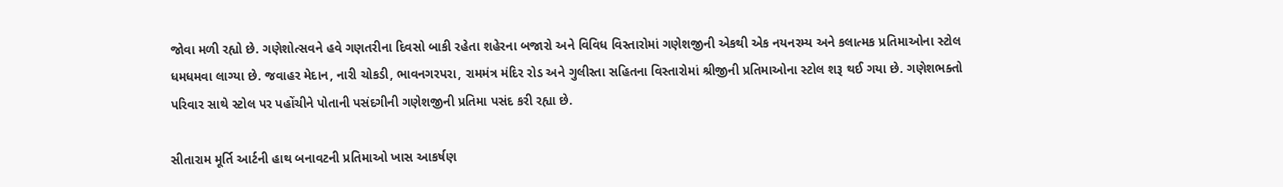જોવા મળી રહ્યો છે. ગણેશોત્સવને હવે ગણતરીના દિવસો બાકી રહેતા શહેરના બજારો અને વિવિધ વિસ્તારોમાં ગણેશજીની એકથી એક નયનરમ્ય અને કલાત્મક પ્રતિમાઓના સ્ટોલ ધમધમવા લાગ્યા છે. જવાહર મેદાન, નારી ચોકડી, ભાવનગરપરા, રામમંત્ર મંદિર રોડ અને ગુલીસ્તા સહિતના વિસ્તારોમાં શ્રીજીની પ્રતિમાઓના સ્ટોલ શરૂ થઈ ગયા છે. ગણેશભક્તો પરિવાર સાથે સ્ટોલ પર પહોંચીને પોતાની પસંદગીની ગણેશજીની પ્રતિમા પસંદ કરી રહ્યા છે.

સીતારામ મૂર્તિ આર્ટની હાથ બનાવટની પ્રતિમાઓ ખાસ આકર્ષણ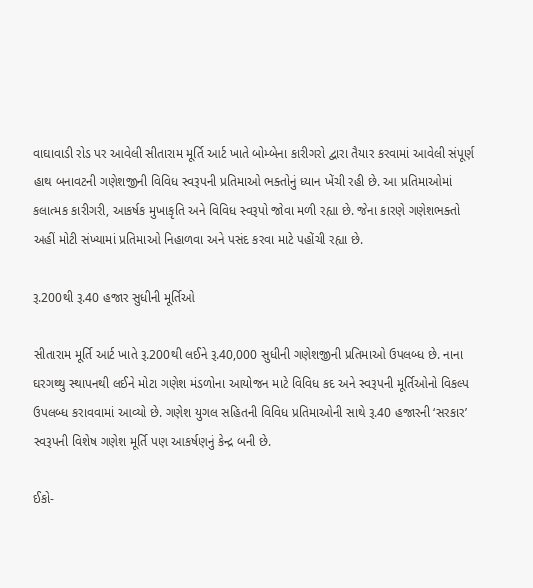વાઘાવાડી રોડ પર આવેલી સીતારામ મૂર્તિ આર્ટ ખાતે બોમ્બેના કારીગરો દ્વારા તૈયાર કરવામાં આવેલી સંપૂર્ણ હાથ બનાવટની ગણેશજીની વિવિધ સ્વરૂપની પ્રતિમાઓ ભક્તોનું ધ્યાન ખેંચી રહી છે. આ પ્રતિમાઓમાં કલાત્મક કારીગરી, આકર્ષક મુખાકૃતિ અને વિવિધ સ્વરૂપો જોવા મળી રહ્યા છે. જેના કારણે ગણેશભક્તો અહીં મોટી સંખ્યામાં પ્રતિમાઓ નિહાળવા અને પસંદ કરવા માટે પહોંચી રહ્યા છે.

રૂ.200થી રૂ.40 હજાર સુધીની મૂર્તિઓ

સીતારામ મૂર્તિ આર્ટ ખાતે રૂ.200થી લઈને રૂ.40,000 સુધીની ગણેશજીની પ્રતિમાઓ ઉપલબ્ધ છે. નાના ઘરગથ્થુ સ્થાપનથી લઈને મોટા ગણેશ મંડળોના આયોજન માટે વિવિધ કદ અને સ્વરૂપની મૂર્તિઓનો વિકલ્પ ઉપલબ્ધ કરાવવામાં આવ્યો છે. ગણેશ યુગલ સહિતની વિવિધ પ્રતિમાઓની સાથે રૂ.40 હજારની ‘સરકાર’ સ્વરૂપની વિશેષ ગણેશ મૂર્તિ પણ આકર્ષણનું કેન્દ્ર બની છે.

ઈકો-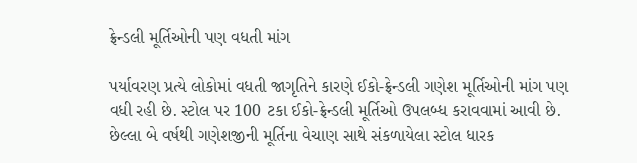ફ્રેન્ડલી મૂર્તિઓની પણ વધતી માંગ

પર્યાવરણ પ્રત્યે લોકોમાં વધતી જાગૃતિને કારણે ઈકો-ફ્રેન્ડલી ગણેશ મૂર્તિઓની માંગ પણ વધી રહી છે. સ્ટોલ પર 100 ટકા ઈકો-ફ્રેન્ડલી મૂર્તિઓ ઉપલબ્ધ કરાવવામાં આવી છે. છેલ્લા બે વર્ષથી ગણેશજીની મૂર્તિના વેચાણ સાથે સંકળાયેલા સ્ટોલ ધારક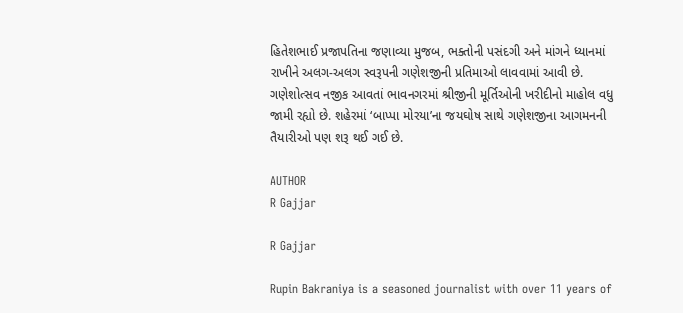હિતેશભાઈ પ્રજાપતિના જણાવ્યા મુજબ, ભક્તોની પસંદગી અને માંગને ધ્યાનમાં રાખીને અલગ-અલગ સ્વરૂપની ગણેશજીની પ્રતિમાઓ લાવવામાં આવી છે. ગણેશોત્સવ નજીક આવતાં ભાવનગરમાં શ્રીજીની મૂર્તિઓની ખરીદીનો માહોલ વધુ જામી રહ્યો છે. શહેરમાં ‘બાપ્પા મોરયા’ના જયઘોષ સાથે ગણેશજીના આગમનની તૈયારીઓ પણ શરૂ થઈ ગઈ છે.

AUTHOR
R Gajjar

R Gajjar

Rupin Bakraniya is a seasoned journalist with over 11 years of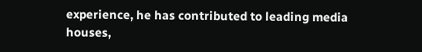experience, he has contributed to leading media houses,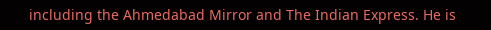including the Ahmedabad Mirror and The Indian Express. He is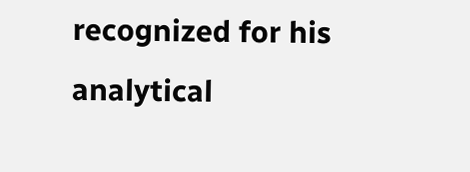recognized for his analytical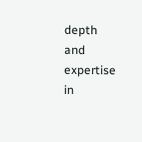depth and expertise in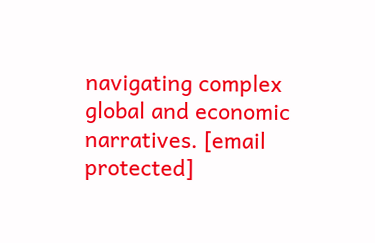navigating complex global and economic narratives. [email protected]